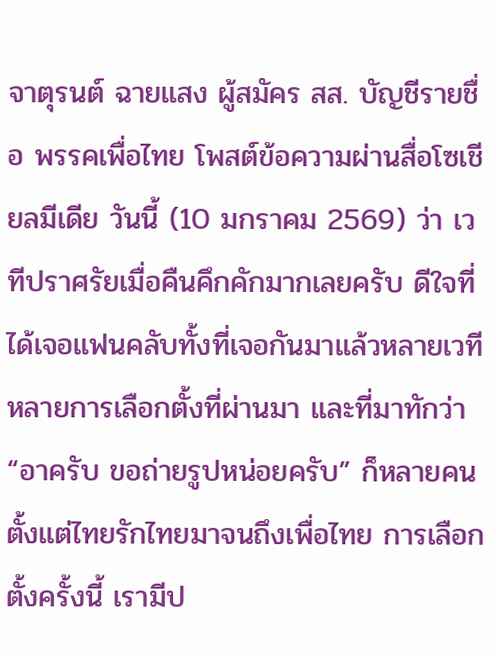จาตุรนต์ ฉายแสง ผู้สมัคร สส. บัญชีรายชื่อ พรรคเพื่อไทย โพสต์ข้อความผ่านสื่อโซเชียลมีเดีย วันนี้ (10 มกราคม 2569) ว่า เวทีปราศรัยเมื่อคืนคึกคักมากเลยครับ ดีใจที่ได้เจอแฟนคลับทั้งที่เจอกันมาแล้วหลายเวทีหลายการเลือกตั้งที่ผ่านมา และที่มาทักว่า “อาครับ ขอถ่ายรูปหน่อยครับ” ก็หลายคน
ตั้งแต่ไทยรักไทยมาจนถึงเพื่อไทย การเลือกตั้งครั้งนี้ เรามีป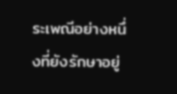ระเพณีอย่างหนึ่งที่ยังรักษาอยู่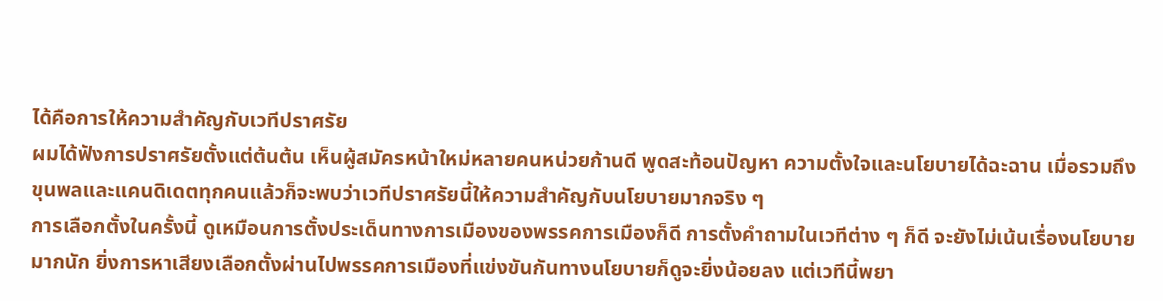ได้คือการให้ความสำคัญกับเวทีปราศรัย
ผมได้ฟังการปราศรัยตั้งแต่ต้นต้น เห็นผู้สมัครหน้าใหม่หลายคนหน่วยก้านดี พูดสะท้อนปัญหา ความตั้งใจและนโยบายได้ฉะฉาน เมื่อรวมถึงขุนพลและแคนดิเดตทุกคนแล้วก็จะพบว่าเวทีปราศรัยนี้ให้ความสำคัญกับนโยบายมากจริง ๆ
การเลือกตั้งในครั้งนี้ ดูเหมือนการตั้งประเด็นทางการเมืองของพรรคการเมืองก็ดี การตั้งคำถามในเวทีต่าง ๆ ก็ดี จะยังไม่เน้นเรื่องนโยบายมากนัก ยิ่งการหาเสียงเลือกตั้งผ่านไปพรรคการเมืองที่แข่งขันกันทางนโยบายก็ดูจะยิ่งน้อยลง แต่เวทีนี้พยา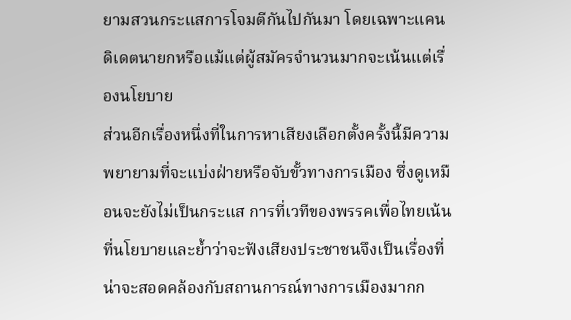ยามสวนกระแสการโจมตีกันไปกันมา โดยเฉพาะแคนดิเดตนายกหรือแม้แต่ผู้สมัครจำนวนมากจะเน้นแต่เรื่องนโยบาย
ส่วนอีกเรื่องหนึ่งที่ในการหาเสียงเลือกตั้งครั้งนี้มีความพยายามที่จะแบ่งฝ่ายหรือจับขั้วทางการเมือง ซึ่งดูเหมือนจะยังไม่เป็นกระแส การที่เวทีของพรรคเพื่อไทยเน้นที่นโยบายและย้ำว่าจะฟังเสียงประชาชนจึงเป็นเรื่องที่น่าจะสอดคล้องกับสถานการณ์ทางการเมืองมากก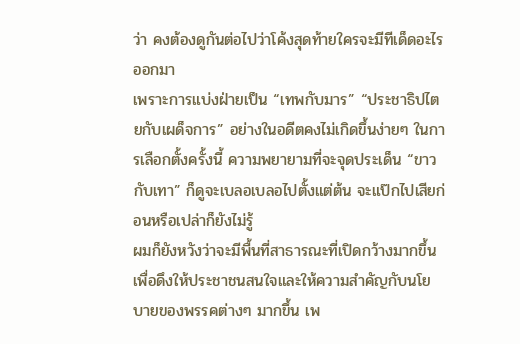ว่า คงต้องดูกันต่อไปว่าโค้งสุดท้ายใครจะมีทีเด็ดอะไรออกมา
เพราะการแบ่งฝ่ายเป็น “เทพกับมาร” “ประชาธิปไตยกับเผด็จการ” อย่างในอดีตคงไม่เกิดขึ้นง่ายๆ ในการเลือกตั้งครั้งนี้ ความพยายามที่จะจุดประเด็น “ขาวกับเทา” ก็ดูจะเบลอเบลอไปตั้งแต่ต้น จะแป๊กไปเสียก่อนหรือเปล่าก็ยังไม่รู้
ผมก็ยังหวังว่าจะมีพื้นที่สาธารณะที่เปิดกว้างมากขึ้นเพื่อดึงให้ประชาชนสนใจและให้ความสำคัญกับนโยบายของพรรคต่างๆ มากขึ้น เพ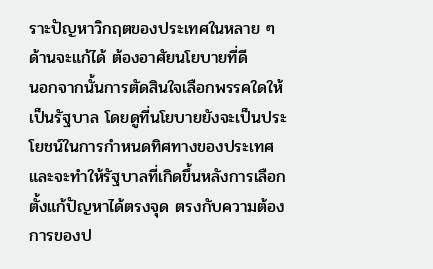ราะปัญหาวิกฤตของประเทศในหลาย ๆ ด้านจะแก้ได้ ต้องอาศัยนโยบายที่ดี
นอกจากนั้นการตัดสินใจเลือกพรรคใดให้เป็นรัฐบาล โดยดูที่นโยบายยังจะเป็นประโยชน์ในการกำหนดทิศทางของประเทศและจะทำให้รัฐบาลที่เกิดขึ้นหลังการเลือกตั้งแก้ปัญหาได้ตรงจุด ตรงกับความต้องการของป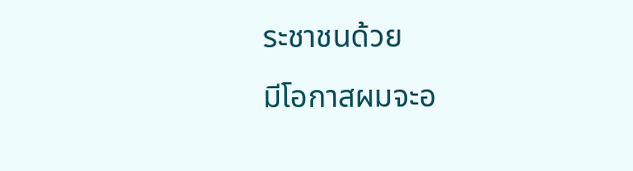ระชาชนด้วย
มีโอกาสผมจะอ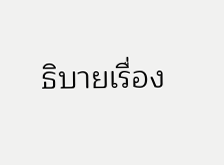ธิบายเรื่อง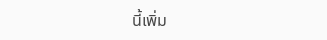นี้เพิ่ม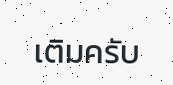เติมครับ